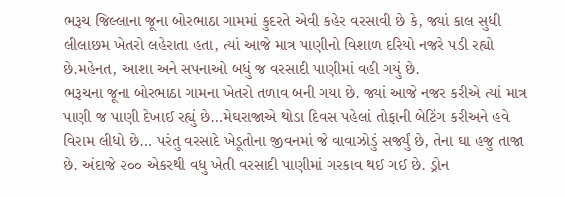ભરૂચ જિલ્લાના જૂના બોરભાઠા ગામમાં કુદરતે એવી કહેર વરસાવી છે કે, જ્યાં કાલ સુધી લીલાછમ ખેતરો લહેરાતા હતા, ત્યાં આજે માત્ર પાણીનો વિશાળ દરિયો નજરે પડી રહ્યો છે.મહેનત, આશા અને સપનાઓ બધું જ વરસાદી પાણીમાં વહી ગયું છે.
ભરૂચના જૂના બોરભાઠા ગામના ખેતરો તળાવ બની ગયા છે. જ્યાં આજે નજર કરીએ ત્યાં માત્ર પાણી જ પાણી દેખાઈ રહ્યું છે…મેઘરાજાએ થોડા દિવસ પહેલાં તોફાની બેટિંગ કરીઅને હવે વિરામ લીધો છે… પરંતુ વરસાદે ખેડૂતોના જીવનમાં જે વાવાઝોડું સર્જ્યું છે, તેના ઘા હજુ તાજા છે. અંદાજે ૨૦૦ એકરથી વધુ ખેતી વરસાદી પાણીમાં ગરકાવ થઈ ગઈ છે. ડ્રોન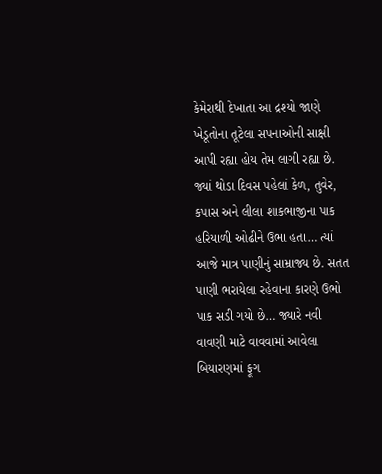કેમેરાથી દેખાતા આ દ્રશ્યો જાણે ખેડૂતોના તૂટેલા સપનાઓની સાક્ષી આપી રહ્યા હોય તેમ લાગી રહ્યા છે.
જ્યાં થોડા દિવસ પહેલાં કેળ, તુવેર, કપાસ અને લીલા શાકભાજીના પાક હરિયાળી ઓઢીને ઉભા હતા… ત્યાં આજે માત્ર પાણીનું સામ્રાજ્ય છે. સતત પાણી ભરાયેલા રહેવાના કારણે ઉભો પાક સડી ગયો છે… જ્યારે નવી વાવણી માટે વાવવામાં આવેલા બિયારણમાં ફૂગ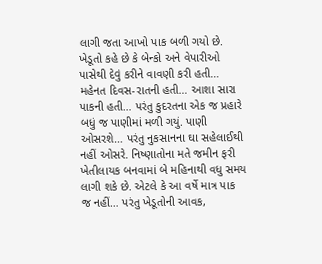લાગી જતા આખો પાક બળી ગયો છે.
ખેડૂતો કહે છે કે બેન્કો અને વેપારીઓ પાસેથી દેવું કરીને વાવણી કરી હતી… મહેનત દિવસ-રાતની હતી… આશા સારા પાકની હતી… પરંતુ કુદરતના એક જ પ્રહારે બધું જ પાણીમાં મળી ગયું. પાણી ઓસરશે… પરંતુ નુકસાનના ઘા સહેલાઈથી નહીં ઓસરે. નિષ્ણાતોના મતે જમીન ફરી ખેતીલાયક બનવામાં બે મહિનાથી વધુ સમય લાગી શકે છે. એટલે કે આ વર્ષે માત્ર પાક જ નહીં… પરંતુ ખેડૂતોની આવક,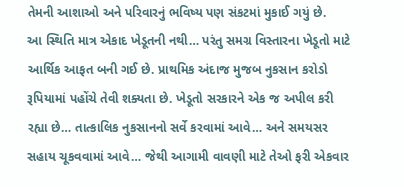તેમની આશાઓ અને પરિવારનું ભવિષ્ય પણ સંકટમાં મુકાઈ ગયું છે.
આ સ્થિતિ માત્ર એકાદ ખેડૂતની નથી… પરંતુ સમગ્ર વિસ્તારના ખેડૂતો માટે આર્થિક આફત બની ગઈ છે. પ્રાથમિક અંદાજ મુજબ નુકસાન કરોડો રૂપિયામાં પહોંચે તેવી શક્યતા છે. ખેડૂતો સરકારને એક જ અપીલ કરી રહ્યા છે… તાત્કાલિક નુકસાનનો સર્વે કરવામાં આવે… અને સમયસર સહાય ચૂકવવામાં આવે… જેથી આગામી વાવણી માટે તેઓ ફરી એકવાર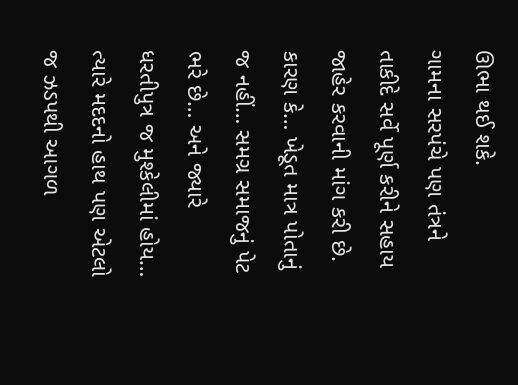ઊભા થઈ શકે.
ગામના સરપંચે પણ તંત્રને તાકીદે સર્વે પૂર્ણ કરીને સહાય જાહેર કરવાની માંગ કરી છે. કારણ કે… ખેડૂત માત્ર પોતાનું જ નહીં… સમગ્ર સમાજનું પેટ ભરે છે… અને જ્યારે ધરતીપુત્ર જ મુશ્કેલીમાં હોય… ત્યારે મદદનો હાથ પણ એટલો જ ઝડપથી આગળ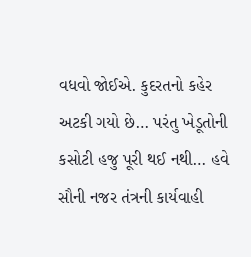વધવો જોઈએ. કુદરતનો કહેર અટકી ગયો છે… પરંતુ ખેડૂતોની કસોટી હજુ પૂરી થઈ નથી… હવે સૌની નજર તંત્રની કાર્યવાહી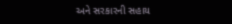અને સરકારની સહાય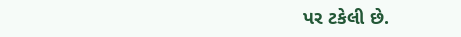પર ટકેલી છે.